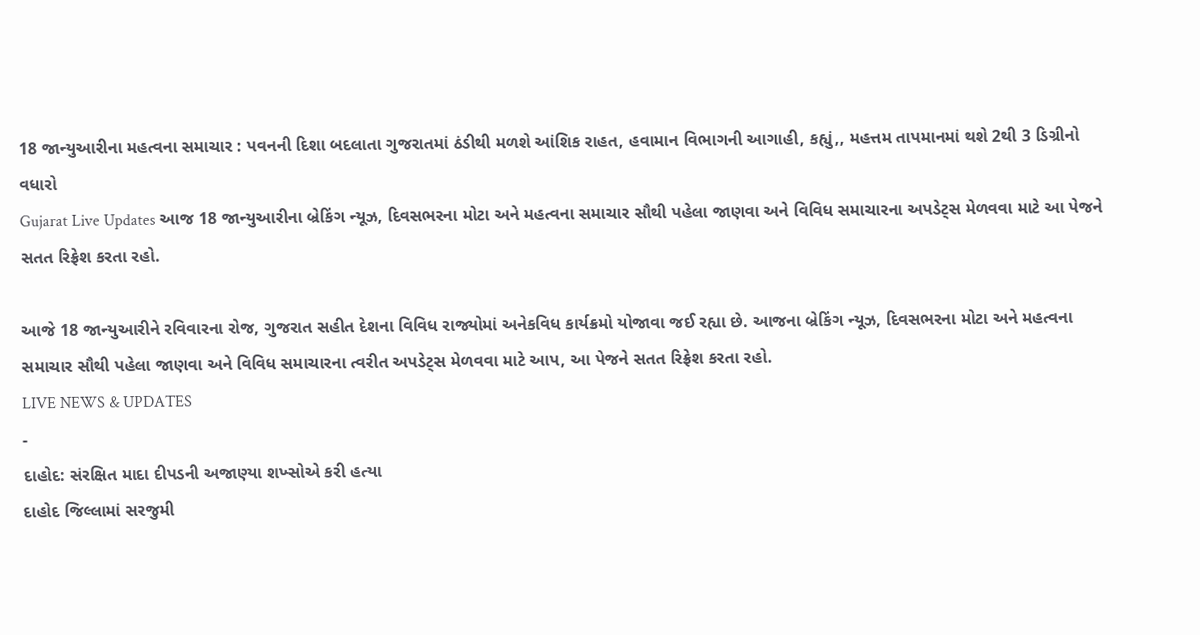18 જાન્યુઆરીના મહત્વના સમાચાર : પવનની દિશા બદલાતા ગુજરાતમાં ઠંડીથી મળશે આંશિક રાહત, હવામાન વિભાગની આગાહી, કહ્યું,, મહત્તમ તાપમાનમાં થશે 2થી 3 ડિગ્રીનો વધારો
Gujarat Live Updates આજ 18 જાન્યુઆરીના બ્રેકિંગ ન્યૂઝ, દિવસભરના મોટા અને મહત્વના સમાચાર સૌથી પહેલા જાણવા અને વિવિધ સમાચારના અપડેટ્સ મેળવવા માટે આ પેજને સતત રિફ્રેશ કરતા રહો.

આજે 18 જાન્યુઆરીને રવિવારના રોજ, ગુજરાત સહીત દેશના વિવિધ રાજ્યોમાં અનેકવિધ કાર્યક્રમો યોજાવા જઈ રહ્યા છે. આજના બ્રેકિંગ ન્યૂઝ, દિવસભરના મોટા અને મહત્વના સમાચાર સૌથી પહેલા જાણવા અને વિવિધ સમાચારના ત્વરીત અપડેટ્સ મેળવવા માટે આપ, આ પેજને સતત રિફ્રેશ કરતા રહો.
LIVE NEWS & UPDATES
-
દાહોદ: સંરક્ષિત માદા દીપડની અજાણ્યા શખ્સોએ કરી હત્યા
દાહોદ જિલ્લામાં સરજુમી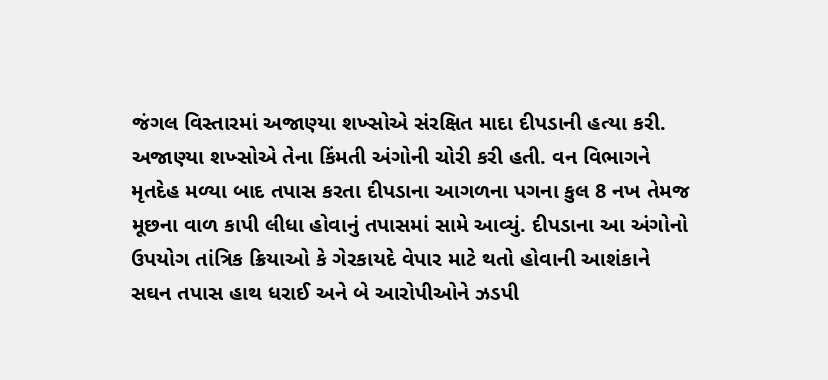જંગલ વિસ્તારમાં અજાણ્યા શખ્સોએ સંરક્ષિત માદા દીપડાની હત્યા કરી. અજાણ્યા શખ્સોએ તેના કિંમતી અંગોની ચોરી કરી હતી. વન વિભાગને મૃતદેહ મળ્યા બાદ તપાસ કરતા દીપડાના આગળના પગના કુલ 8 નખ તેમજ મૂછના વાળ કાપી લીધા હોવાનું તપાસમાં સામે આવ્યું. દીપડાના આ અંગોનો ઉપયોગ તાંત્રિક ક્રિયાઓ કે ગેરકાયદે વેપાર માટે થતો હોવાની આશંકાને સઘન તપાસ હાથ ધરાઈ અને બે આરોપીઓને ઝડપી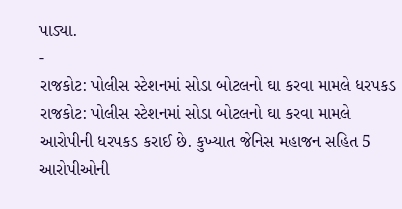પાડ્યા.
-
રાજકોટ: પોલીસ સ્ટેશનમાં સોડા બોટલનો ઘા કરવા મામલે ધરપકડ
રાજકોટ: પોલીસ સ્ટેશનમાં સોડા બોટલનો ઘા કરવા મામલે આરોપીની ધરપકડ કરાઈ છે. કુખ્યાત જેનિસ મહાજન સહિત 5 આરોપીઓની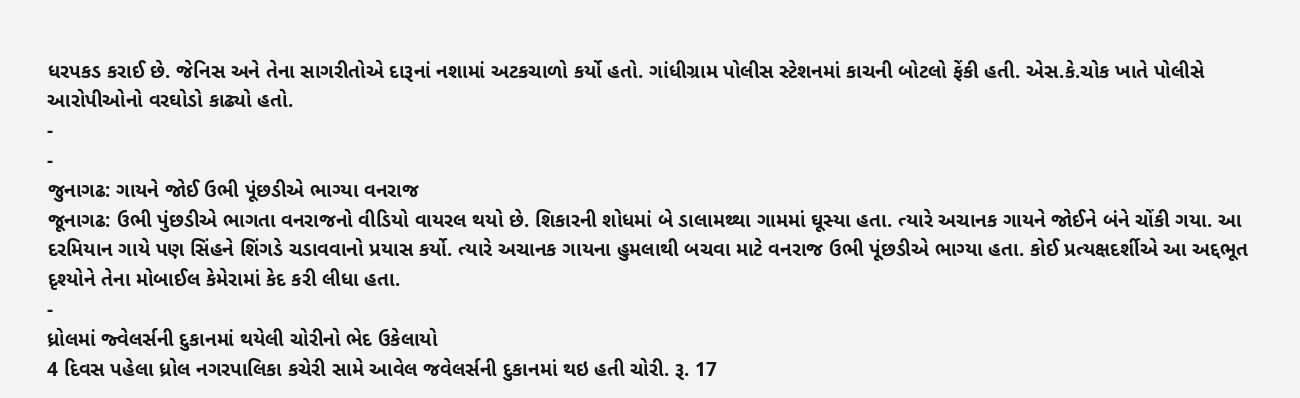ધરપકડ કરાઈ છે. જેનિસ અને તેના સાગરીતોએ દારૂનાં નશામાં અટકચાળો કર્યો હતો. ગાંધીગ્રામ પોલીસ સ્ટેશનમાં કાચની બોટલો ફેંકી હતી. એસ.કે.ચોક ખાતે પોલીસે આરોપીઓનો વરઘોડો કાઢ્યો હતો.
-
-
જુનાગઢ: ગાયને જોઈ ઉભી પૂંછડીએ ભાગ્યા વનરાજ
જૂનાગઢ: ઉભી પુંછડીએ ભાગતા વનરાજનો વીડિયો વાયરલ થયો છે. શિકારની શોધમાં બે ડાલામથ્થા ગામમાં ઘૂસ્યા હતા. ત્યારે અચાનક ગાયને જોઈને બંને ચોંકી ગયા. આ દરમિયાન ગાયે પણ સિંહને શિંગડે ચડાવવાનો પ્રયાસ કર્યો. ત્યારે અચાનક ગાયના હુમલાથી બચવા માટે વનરાજ ઉભી પૂંછડીએ ભાગ્યા હતા. કોઈ પ્રત્યક્ષદર્શીએ આ અદ્દભૂત દૃશ્યોને તેના મોબાઈલ કેમેરામાં કેદ કરી લીધા હતા.
-
ધ્રોલમાં જ્વેલર્સની દુકાનમાં થયેલી ચોરીનો ભેદ ઉકેલાયો
4 દિવસ પહેલા ધ્રોલ નગરપાલિકા કચેરી સામે આવેલ જવેલર્સની દુકાનમાં થઇ હતી ચોરી. રૂ. 17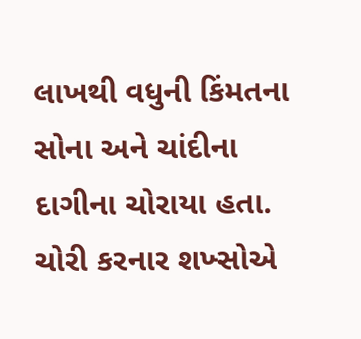લાખથી વધુની કિંમતના સોના અને ચાંદીના દાગીના ચોરાયા હતા. ચોરી કરનાર શખ્સોએ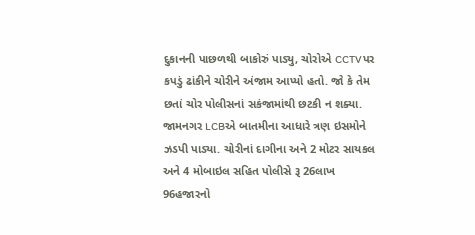દુકાનની પાછળથી બાકોરું પાડ્યુ, ચોરોએ CCTV પર કપડું ઢાંકીને ચોરીને અંજામ આપ્યો હતો. જો કે તેમ છતાં ચોર પોલીસનાં સકંજામાંથી છટકી ન શક્યા. જામનગર LCBએ બાતમીના આધારે ત્રણ ઇસમોને ઝડપી પાડ્યા. ચોરીનાં દાગીના અને 2 મોટર સાયકલ અને 4 મોબાઇલ સહિત પોલીસે રૂ 26લાખ 96હજારનો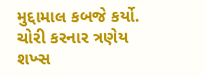મુદ્દામાલ કબજે કર્યો. ચોરી કરનાર ત્રણેય શખ્સ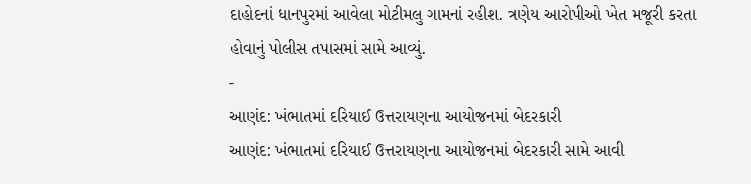દાહોદનાં ધાનપુરમાં આવેલા મોટીમલુ ગામનાં રહીશ. ત્રણેય આરોપીઓ ખેત મજૂરી કરતા હોવાનું પોલીસ તપાસમાં સામે આવ્યું.
-
આણંદ: ખંભાતમાં દરિયાઈ ઉત્તરાયણના આયોજનમાં બેદરકારી
આણંદ: ખંભાતમાં દરિયાઈ ઉત્તરાયણના આયોજનમાં બેદરકારી સામે આવી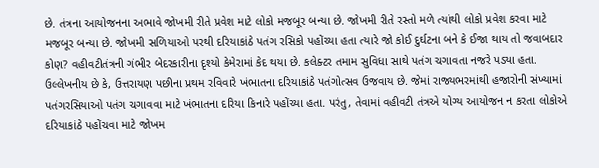છે. તંત્રના આયોજનના અભાવે જોખમી રીતે પ્રવેશ માટે લોકો મજબૂર બન્યા છે. જોખમી રીતે રસ્તો મળે ત્યાંથી લોકો પ્રવેશ કરવા માટે મજબૂર બન્યા છે. જોખમી સળિયાઓ પરથી દરિયાકાંઠે પતંગ રસિકો પહોંચ્યા હતા ત્યારે જો કોઈ દુર્ઘટના બને કે ઈજા થાય તો જવાબદાર કોણ? વહીવટીતંત્રની ગંભીર બેદરકારીના દૃશ્યો કેમેરામાં કેદ થયા છે. કલેક્ટર તમામ સુવિધા સાથે પતંગ ચગાવતા નજરે પડ્યા હતા. ઉલ્લેખનીય છે કે, ઉત્તરાયણ પછીના પ્રથમ રવિવારે ખંભાતના દરિયાકાંઠે પતંગોત્સવ ઉજવાય છે. જેમાં રાજ્યભરમાંથી હજારોની સંખ્યામાં પતંગરસિયાઓ પતંગ ચગાવવા માટે ખંભાતના દરિયા કિનારે પહોંચ્યા હતા. પરંતુ, તેવામાં વહીવટી તંત્રએ યોગ્ય આયોજન ન કરતા લોકોએ દરિયાકાંઠે પહોંચવા માટે જોખમ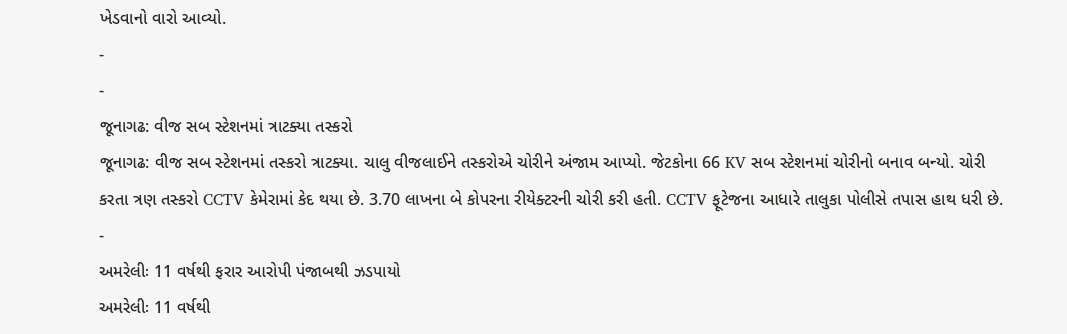ખેડવાનો વારો આવ્યો.
-
-
જૂનાગઢ: વીજ સબ સ્ટેશનમાં ત્રાટક્યા તસ્કરો
જૂનાગઢ: વીજ સબ સ્ટેશનમાં તસ્કરો ત્રાટક્યા. ચાલુ વીજલાઈને તસ્કરોએ ચોરીને અંજામ આપ્યો. જેટકોના 66 KV સબ સ્ટેશનમાં ચોરીનો બનાવ બન્યો. ચોરી કરતા ત્રણ તસ્કરો CCTV કેમેરામાં કેદ થયા છે. 3.70 લાખના બે કોપરના રીયેક્ટરની ચોરી કરી હતી. CCTV ફૂટેજના આધારે તાલુકા પોલીસે તપાસ હાથ ધરી છે.
-
અમરેલીઃ 11 વર્ષથી ફરાર આરોપી પંજાબથી ઝડપાયો
અમરેલીઃ 11 વર્ષથી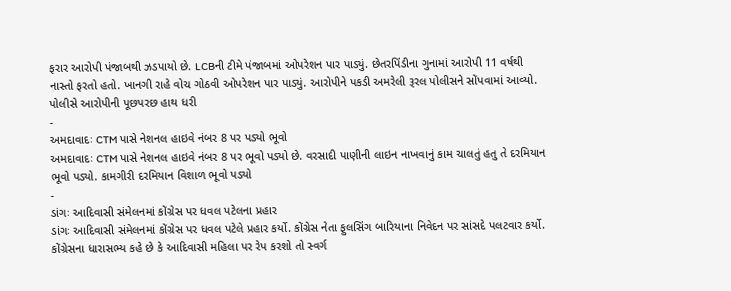ફરાર આરોપી પંજાબથી ઝડપાયો છે. LCBની ટીમે પંજાબમાં ઓપરેશન પાર પાડ્યું. છેતરપિંડીના ગુનામાં આરોપી 11 વર્ષથી નાસ્તો ફરતો હતો. ખાનગી રાહે વોચ ગોઠવી ઓપરેશન પાર પાડ્યું. આરોપીને પકડી અમરેલી રૂરલ પોલીસને સોંપવામાં આવ્યો. પોલીસે આરોપીની પૂછપરછ હાથ ધરી
-
અમદાવાદઃ CTM પાસે નેશનલ હાઇવે નંબર 8 પર પડ્યો ભૂવો
અમદાવાદઃ CTM પાસે નેશનલ હાઇવે નંબર 8 પર ભૂવો પડ્યો છે. વરસાદી પાણીની લાઇન નાખવાનું કામ ચાલતું હતુ તે દરમિયાન ભૂવો પડ્યો. કામગીરી દરમિયાન વિશાળ ભૂવો પડ્યો
-
ડાંગઃ આદિવાસી સંમેલનમાં કોંગ્રેસ પર ધવલ પટેલના પ્રહાર
ડાંગઃ આદિવાસી સંમેલનમાં કોંગ્રેસ પર ધવલ પટેલે પ્રહાર કર્યો. કોંગ્રેસ નેતા ફુલસિંગ બારિયાના નિવેદન પર સાંસદે પલટવાર કર્યો. કોંગ્રેસના ધારાસભ્ય કહે છે કે આદિવાસી મહિલા પર રેપ કરશો તો સ્વર્ગ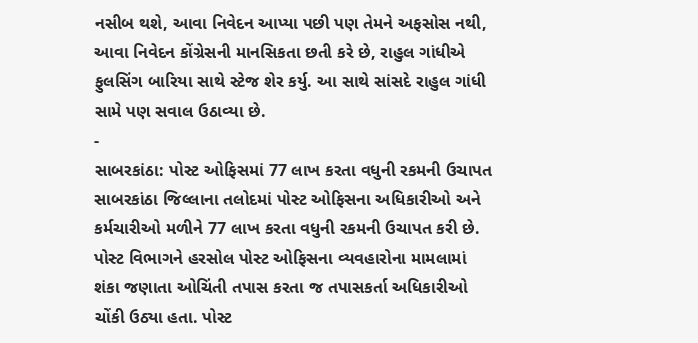નસીબ થશે, આવા નિવેદન આપ્યા પછી પણ તેમને અફસોસ નથી, આવા નિવેદન કોંગ્રેસની માનસિકતા છતી કરે છે, રાહુલ ગાંધીએ ફુલસિંગ બારિયા સાથે સ્ટેજ શેર કર્યુ. આ સાથે સાંસદે રાહુલ ગાંધી સામે પણ સવાલ ઉઠાવ્યા છે.
-
સાબરકાંઠા: પોસ્ટ ઓફિસમાં 77 લાખ કરતા વધુની રકમની ઉચાપત
સાબરકાંઠા જિલ્લાના તલોદમાં પોસ્ટ ઓફિસના અધિકારીઓ અને કર્મચારીઓ મળીને 77 લાખ કરતા વધુની રકમની ઉચાપત કરી છે. પોસ્ટ વિભાગને હરસોલ પોસ્ટ ઓફિસના વ્યવહારોના મામલામાં શંકા જણાતા ઓચિંતી તપાસ કરતા જ તપાસકર્તા અધિકારીઓ ચોંકી ઉઠ્યા હતા. પોસ્ટ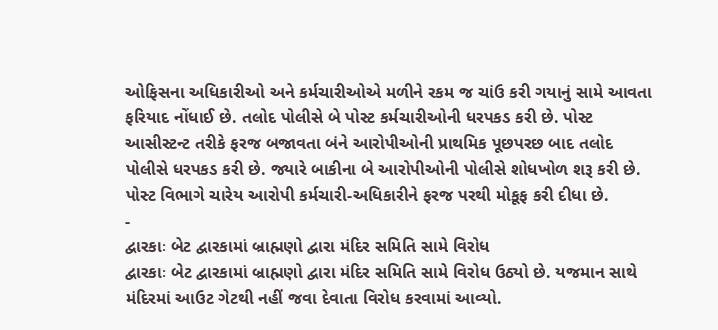ઓફિસના અધિકારીઓ અને કર્મચારીઓએ મળીને રકમ જ ચાંઉ કરી ગયાનું સામે આવતા ફરિયાદ નોંધાઈ છે. તલોદ પોલીસે બે પોસ્ટ કર્મચારીઓની ધરપકડ કરી છે. પોસ્ટ આસીસ્ટન્ટ તરીકે ફરજ બજાવતા બંને આરોપીઓની પ્રાથમિક પૂછપરછ બાદ તલોદ પોલીસે ધરપકડ કરી છે. જ્યારે બાકીના બે આરોપીઓની પોલીસે શોધખોળ શરૂ કરી છે. પોસ્ટ વિભાગે ચારેય આરોપી કર્મચારી-અધિકારીને ફરજ પરથી મોકૂફ કરી દીધા છે.
-
દ્વારકાઃ બેટ દ્વારકામાં બ્રાહ્મણો દ્વારા મંદિર સમિતિ સામે વિરોધ
દ્વારકાઃ બેટ દ્વારકામાં બ્રાહ્મણો દ્વારા મંદિર સમિતિ સામે વિરોધ ઉઠ્યો છે. યજમાન સાથે મંદિરમાં આઉટ ગેટથી નહીં જવા દેવાતા વિરોધ કરવામાં આવ્યો.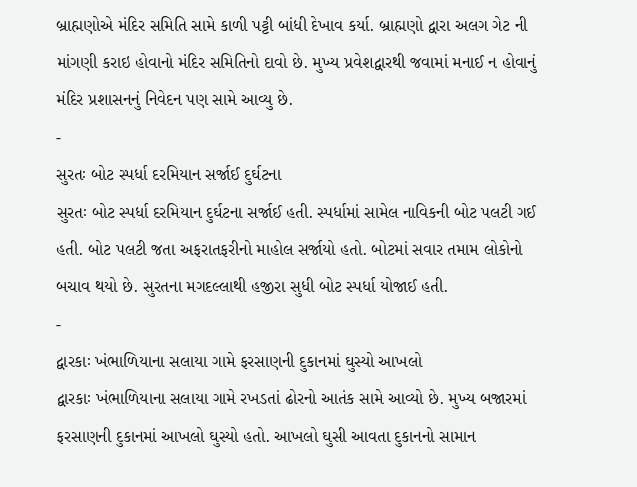બ્રાહ્મણોએ મંદિર સમિતિ સામે કાળી પટ્ટી બાંધી દેખાવ કર્યા. બ્રાહ્મણો દ્વારા અલગ ગેટ ની માંગણી કરાઇ હોવાનો મંદિર સમિતિનો દાવો છે. મુખ્ય પ્રવેશદ્વારથી જવામાં મનાઈ ન હોવાનું મંદિર પ્રશાસનનું નિવેદન પણ સામે આવ્યુ છે.
-
સુરતઃ બોટ સ્પર્ધા દરમિયાન સર્જાઈ દુર્ઘટના
સુરતઃ બોટ સ્પર્ધા દરમિયાન દુર્ઘટના સર્જાઈ હતી. સ્પર્ધામાં સામેલ નાવિકની બોટ પલટી ગઈ હતી. બોટ પલટી જતા અફરાતફરીનો માહોલ સર્જાયો હતો. બોટમાં સવાર તમામ લોકોનો બચાવ થયો છે. સુરતના મગદલ્લાથી હજીરા સુધી બોટ સ્પર્ધા યોજાઈ હતી.
-
દ્વારકાઃ ખંભાળિયાના સલાયા ગામે ફરસાણની દુકાનમાં ઘુસ્યો આખલો
દ્વારકાઃ ખંભાળિયાના સલાયા ગામે રખડતાં ઢોરનો આતંક સામે આવ્યો છે. મુખ્ય બજારમાં ફરસાણની દુકાનમાં આખલો ઘુસ્યો હતો. આખલો ઘુસી આવતા દુકાનનો સામાન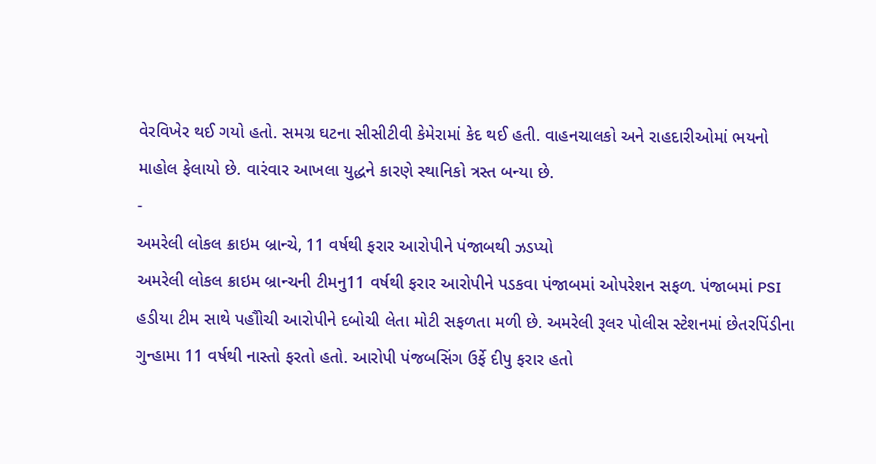વેરવિખેર થઈ ગયો હતો. સમગ્ર ઘટના સીસીટીવી કેમેરામાં કેદ થઈ હતી. વાહનચાલકો અને રાહદારીઓમાં ભયનો માહોલ ફેલાયો છે. વારંવાર આખલા યુદ્ધને કારણે સ્થાનિકો ત્રસ્ત બન્યા છે.
-
અમરેલી લોકલ ક્રાઇમ બ્રાન્ચે, 11 વર્ષથી ફરાર આરોપીને પંજાબથી ઝડપ્યો
અમરેલી લોકલ ક્રાઇમ બ્રાન્ચની ટીમનુ11 વર્ષથી ફરાર આરોપીને પડકવા પંજાબમાં ઓપરેશન સફળ. પંજાબમાં PSI હડીયા ટીમ સાથે પહૌોચી આરોપીને દબોચી લેતા મોટી સફળતા મળી છે. અમરેલી રૂલર પોલીસ સ્ટેશનમાં છેતરપિંડીના ગુન્હામા 11 વર્ષથી નાસ્તો ફરતો હતો. આરોપી પંજબસિંગ ઉર્ફે દીપુ ફરાર હતો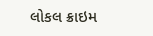લોકલ ક્રાઇમ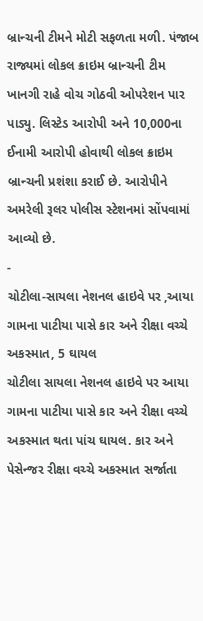બ્રાન્ચની ટીમને મોટી સફળતા મળી. પંજાબ રાજ્યમાં લોકલ ક્રાઇમ બ્રાન્ચની ટીમ ખાનગી રાહે વોચ ગોઠવી ઓપરેશન પાર પાડ્યુ. લિસ્ટેડ આરોપી અને 10,000ના ઈનામી આરોપી હોવાથી લોકલ ક્રાઇમ બ્રાન્ચની પ્રશંશા કરાઈ છે. આરોપીને અમરેલી રૂલર પોલીસ સ્ટેશનમાં સોંપવામાં આવ્યો છે.
-
ચોટીલા-સાયલા નેશનલ હાઇવે પર ,આયા ગામના પાટીયા પાસે કાર અને રીક્ષા વચ્ચે અકસ્માત, 5 ઘાયલ
ચોટીલા સાયલા નેશનલ હાઇવે પર આયા ગામના પાટીયા પાસે કાર અને રીક્ષા વચ્ચે અકસ્માત થતા પાંચ ઘાયલ. કાર અને પેસેન્જર રીક્ષા વચ્ચે અકસ્માત સર્જાતા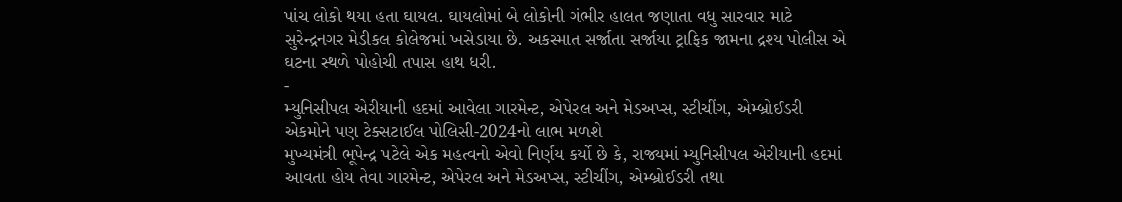પાંચ લોકો થયા હતા ઘાયલ. ઘાયલોમાં બે લોકોની ગંભીર હાલત જણાતા વધુ સારવાર માટે સુરેન્દ્રનગર મેડીકલ કોલેજમાં ખસેડાયા છે. અકસ્માત સર્જાતા સર્જાયા ટ્રાફિક જામના દ્રશ્ય પોલીસ એ ઘટના સ્થળે પોહોચી તપાસ હાથ ધરી.
-
મ્યુનિસીપલ એરીયાની હદમાં આવેલા ગારમેન્ટ, એપેરલ અને મેડઅપ્સ, સ્ટીચીંગ, એમ્બ્રોઈડરી એકમોને પણ ટેક્સટાઈલ પોલિસી-2024નો લાભ મળશે
મુખ્યમંત્રી ભૂપેન્દ્ર પટેલે એક મહત્વનો એવો નિર્ણય કર્યો છે કે, રાજ્યમાં મ્યુનિસીપલ એરીયાની હદમાં આવતા હોય તેવા ગારમેન્ટ, એપેરલ અને મેડઅપ્સ, સ્ટીચીંગ, એમ્બ્રોઈડરી તથા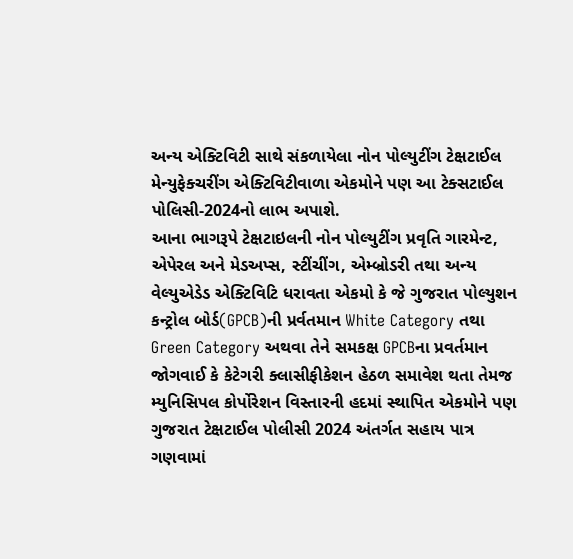અન્ય એક્ટિવિટી સાથે સંકળાયેલા નોન પોલ્યુટીંગ ટેક્ષટાઈલ મેન્યુફેક્ચરીંગ એક્ટિવિટીવાળા એકમોને પણ આ ટેક્સટાઈલ પોલિસી-2024નો લાભ અપાશે.
આના ભાગરૂપે ટેક્ષટાઇલની નોન પોલ્યુટીંગ પ્રવૃતિ ગારમેન્ટ, એપેરલ અને મેડઅપ્સ, સ્ટીંચીંગ, એમ્બ્રોડરી તથા અન્ય વેલ્યુએડેડ એક્ટિવિટિ ધરાવતા એકમો કે જે ગુજરાત પોલ્યુશન કન્ટ્રોલ બોર્ડ(GPCB)ની પ્રર્વતમાન White Category તથા Green Category અથવા તેને સમકક્ષ GPCBના પ્રવર્તમાન જોગવાઈ કે કેટેગરી ક્લાસીફીકેશન હેઠળ સમાવેશ થતા તેમજ મ્યુનિસિપલ કોર્પોરેશન વિસ્તારની હદમાં સ્થાપિત એકમોને પણ ગુજરાત ટેક્ષટાઈલ પોલીસી 2024 અંતર્ગત સહાય પાત્ર ગણવામાં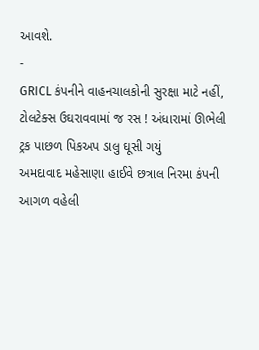આવશે.
-
GRICL કંપનીને વાહનચાલકોની સુરક્ષા માટે નહીં, ટોલટેક્સ ઉઘરાવવામાં જ રસ ! અંધારામાં ઊભેલી ટ્રક પાછળ પિકઅપ ડાલુ ઘૂસી ગયું
અમદાવાદ મહેસાણા હાઈવે છત્રાલ નિરમા કંપની આગળ વહેલી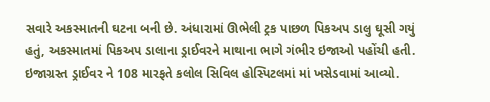સવારે અકસ્માતની ઘટના બની છે. અંધારામાં ઊભેલી ટ્રક પાછળ પિકઅપ ડાલુ ઘૂસી ગયું હતું, અકસ્માતમાં પિકઅપ ડાલાના ડ્રાઈવરને માથાના ભાગે ગંભીર ઇજાઓ પહોંચી હતી. ઇજાગ્રસ્ત ડ્રાઈવર ને 108 મારફતે કલોલ સિવિલ હોસ્પિટલમાં માં ખસેડવામાં આવ્યો.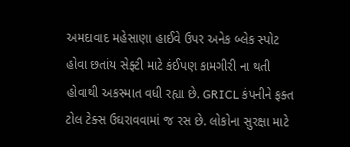અમદાવાદ મહેસાણા હાઈવે ઉપર અનેક બ્લેક સ્પોટ હોવા છતાંય સેફ્ટી માટે કંઈપણ કામગીરી ના થતી હોવાથી અકસ્માત વધી રહ્યા છે. GRICL કંપનીને ફક્ત ટોલ ટેક્સ ઉઘરાવવામાં જ રસ છે. લોકોના સુરક્ષા માટે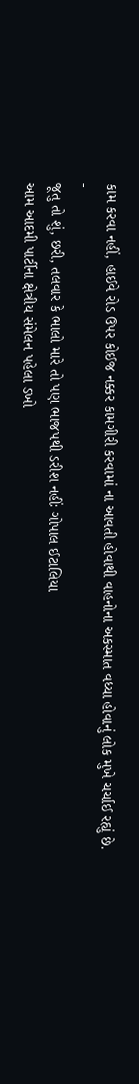કામ કરવા નહીં, હાઈવે રોડ ઉપર કોઈજ નક્કર કામગીરી કરવામાં ના આવતી હોવાથી વાહનોના અકસ્માત વધ્યા હોવાનું લોક મુખે ચર્ચાઈ રહ્યું છે.
-
જૂતુ તો શું, છરી, તલવાર કે ભાલો મારે તો પણ ભાજપથી ડરીશ નહીંઃ ગોપાલ ઈટાલિયા
આમ આદમી પાર્ટીના ક્ષેત્રીય સંમેલન પહેલા ડખો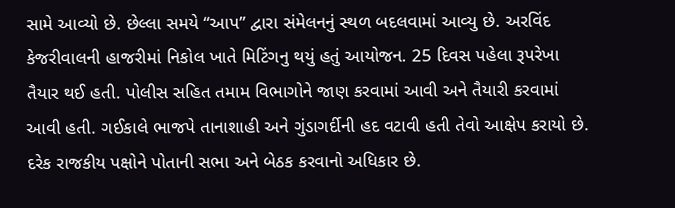સામે આવ્યો છે. છેલ્લા સમયે “આપ” દ્વારા સંમેલનનું સ્થળ બદલવામાં આવ્યુ છે. અરવિંદ કેજરીવાલની હાજરીમાં નિકોલ ખાતે મિટિંગનુ થયું હતું આયોજન. 25 દિવસ પહેલા રૂપરેખા તૈયાર થઈ હતી. પોલીસ સહિત તમામ વિભાગોને જાણ કરવામાં આવી અને તૈયારી કરવામાં આવી હતી. ગઈકાલે ભાજપે તાનાશાહી અને ગુંડાગર્દીની હદ વટાવી હતી તેવો આક્ષેપ કરાયો છે. દરેક રાજકીય પક્ષોને પોતાની સભા અને બેઠક કરવાનો અધિકાર છે.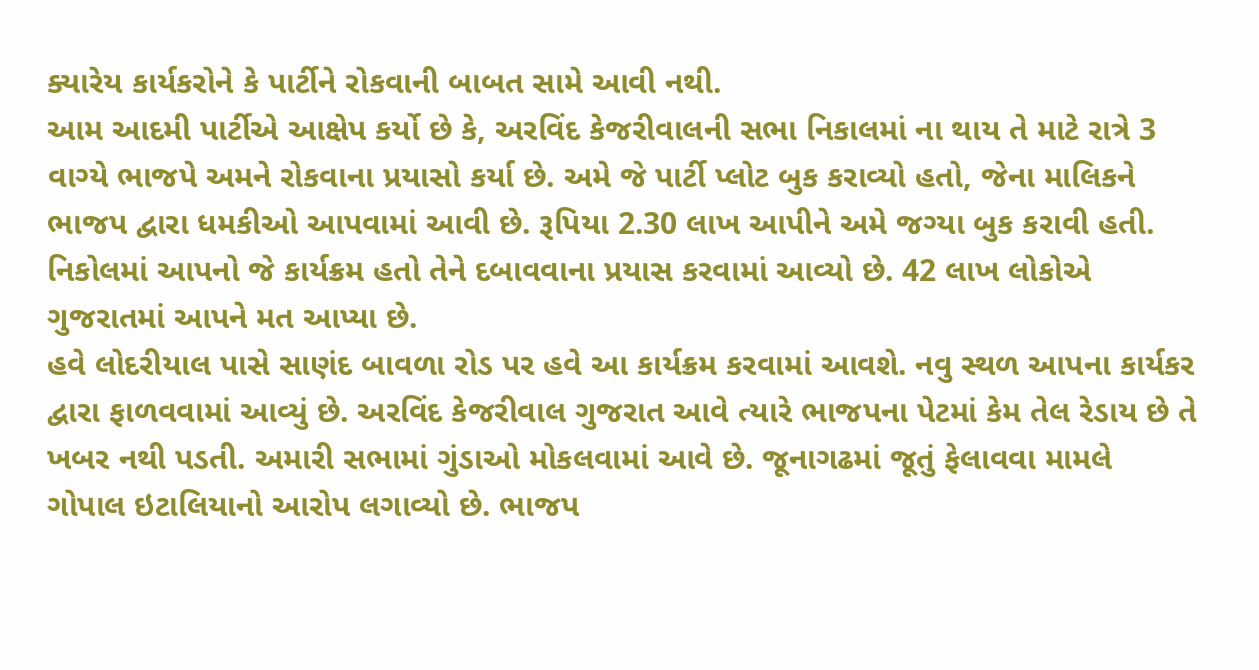ક્યારેય કાર્યકરોને કે પાર્ટીને રોકવાની બાબત સામે આવી નથી.
આમ આદમી પાર્ટીએ આક્ષેપ કર્યો છે કે, અરવિંદ કેજરીવાલની સભા નિકાલમાં ના થાય તે માટે રાત્રે 3 વાગ્યે ભાજપે અમને રોકવાના પ્રયાસો કર્યા છે. અમે જે પાર્ટી પ્લોટ બુક કરાવ્યો હતો, જેના માલિકને ભાજપ દ્વારા ધમકીઓ આપવામાં આવી છે. રૂપિયા 2.30 લાખ આપીને અમે જગ્યા બુક કરાવી હતી. નિકોલમાં આપનો જે કાર્યક્રમ હતો તેને દબાવવાના પ્રયાસ કરવામાં આવ્યો છે. 42 લાખ લોકોએ ગુજરાતમાં આપને મત આપ્યા છે.
હવે લોદરીયાલ પાસે સાણંદ બાવળા રોડ પર હવે આ કાર્યક્રમ કરવામાં આવશે. નવુ સ્થળ આપના કાર્યકર દ્વારા ફાળવવામાં આવ્યું છે. અરવિંદ કેજરીવાલ ગુજરાત આવે ત્યારે ભાજપના પેટમાં કેમ તેલ રેડાય છે તે ખબર નથી પડતી. અમારી સભામાં ગુંડાઓ મોકલવામાં આવે છે. જૂનાગઢમાં જૂતું ફેલાવવા મામલે ગોપાલ ઇટાલિયાનો આરોપ લગાવ્યો છે. ભાજપ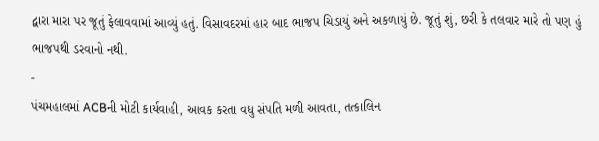દ્વારા મારા પર જૂતું ફેલાવવામાં આવ્યું હતું. વિસાવદરમાં હાર બાદ ભાજપ ચિડાયું અને અકળાયું છે. જૂતું શું, છરી કે તલવાર મારે તો પણ હું ભાજપથી ડરવાનો નથી.
-
પંચમહાલમાં ACBની મોટી કાર્યવાહી, આવક કરતા વધુ સંપતિ મળી આવતા, તત્કાલિન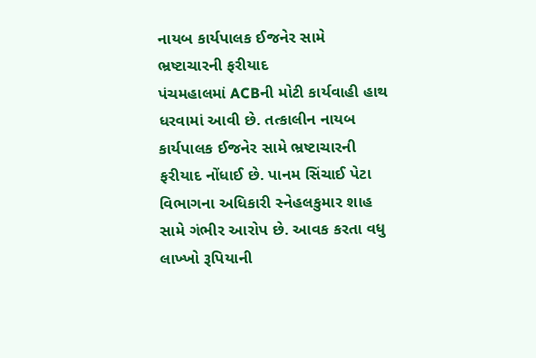નાયબ કાર્યપાલક ઈજનેર સામે ભ્રષ્ટાચારની ફરીયાદ
પંચમહાલમાં ACBની મોટી કાર્યવાહી હાથ ધરવામાં આવી છે. તત્કાલીન નાયબ કાર્યપાલક ઈજનેર સામે ભ્રષ્ટાચારની ફરીયાદ નોંધાઈ છે. પાનમ સિંચાઈ પેટા વિભાગના અધિકારી સ્નેહલકુમાર શાહ સામે ગંભીર આરોપ છે. આવક કરતા વધુ લાખ્ખો રૂપિયાની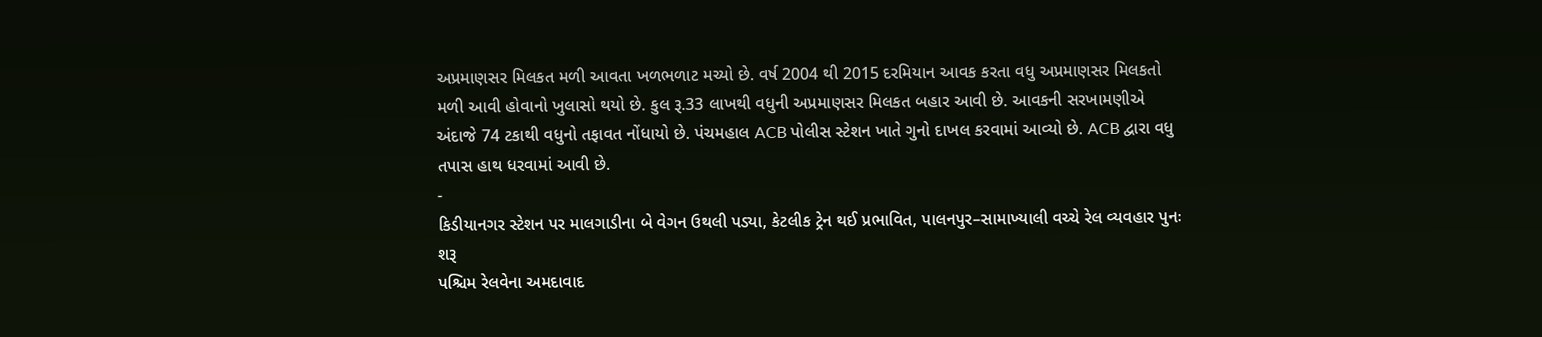અપ્રમાણસર મિલકત મળી આવતા ખળભળાટ મચ્યો છે. વર્ષ 2004 થી 2015 દરમિયાન આવક કરતા વધુ અપ્રમાણસર મિલકતો મળી આવી હોવાનો ખુલાસો થયો છે. કુલ રૂ.33 લાખથી વધુની અપ્રમાણસર મિલકત બહાર આવી છે. આવકની સરખામણીએ અંદાજે 74 ટકાથી વધુનો તફાવત નોંધાયો છે. પંચમહાલ ACB પોલીસ સ્ટેશન ખાતે ગુનો દાખલ કરવામાં આવ્યો છે. ACB દ્વારા વધુ તપાસ હાથ ધરવામાં આવી છે.
-
કિડીયાનગર સ્ટેશન પર માલગાડીના બે વેગન ઉથલી પડ્યા, કેટલીક ટ્રેન થઈ પ્રભાવિત, પાલનપુર–સામાખ્યાલી વચ્ચે રેલ વ્યવહાર પુનઃ શરૂ
પશ્ચિમ રેલવેના અમદાવાદ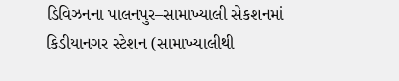ડિવિઝનના પાલનપુર–સામાખ્યાલી સેકશનમાં કિડીયાનગર સ્ટેશન (સામાખ્યાલીથી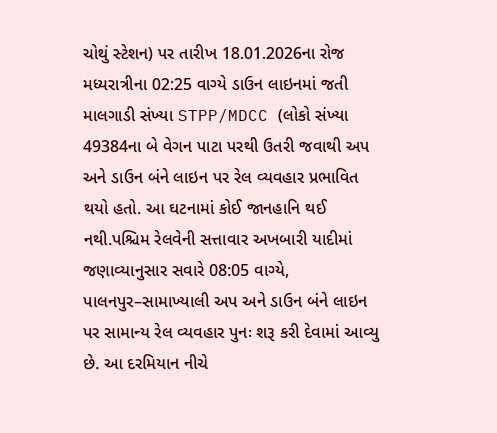ચોથું સ્ટેશન) પર તારીખ 18.01.2026ના રોજ મધ્યરાત્રીના 02:25 વાગ્યે ડાઉન લાઇનમાં જતી માલગાડી સંખ્યા STPP/MDCC (લોકો સંખ્યા 49384ના બે વેગન પાટા પરથી ઉતરી જવાથી અપ અને ડાઉન બંને લાઇન પર રેલ વ્યવહાર પ્રભાવિત થયો હતો. આ ઘટનામાં કોઈ જાનહાનિ થઈ નથી.પશ્ચિમ રેલવેની સત્તાવાર અખબારી યાદીમાં જણાવ્યાનુસાર સવારે 08:05 વાગ્યે, પાલનપુર–સામાખ્યાલી અપ અને ડાઉન બંને લાઇન પર સામાન્ય રેલ વ્યવહાર પુનઃ શરૂ કરી દેવામાં આવ્યુ છે. આ દરમિયાન નીચે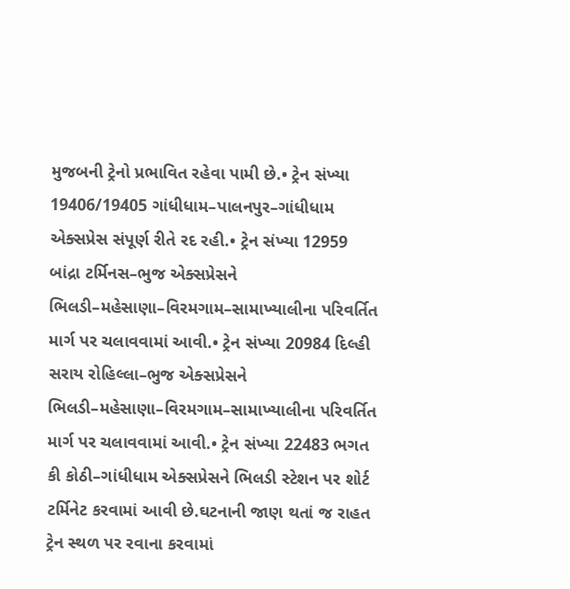મુજબની ટ્રેનો પ્રભાવિત રહેવા પામી છે.• ટ્રેન સંખ્યા 19406/19405 ગાંધીધામ–પાલનપુર–ગાંધીધામ એક્સપ્રેસ સંપૂર્ણ રીતે રદ રહી.• ટ્રેન સંખ્યા 12959 બાંદ્રા ટર્મિનસ–ભુજ એક્સપ્રેસને ભિલડી–મહેસાણા–વિરમગામ–સામાખ્યાલીના પરિવર્તિત માર્ગ પર ચલાવવામાં આવી.• ટ્રેન સંખ્યા 20984 દિલ્હી સરાય રોહિલ્લા–ભુજ એક્સપ્રેસને ભિલડી–મહેસાણા–વિરમગામ–સામાખ્યાલીના પરિવર્તિત માર્ગ પર ચલાવવામાં આવી.• ટ્રેન સંખ્યા 22483 ભગત કી કોઠી–ગાંધીધામ એક્સપ્રેસને ભિલડી સ્ટેશન પર શોર્ટ ટર્મિનેટ કરવામાં આવી છે.ઘટનાની જાણ થતાં જ રાહત ટ્રેન સ્થળ પર રવાના કરવામાં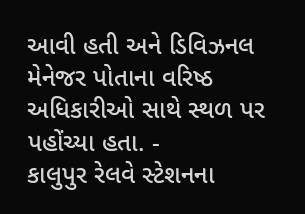આવી હતી અને ડિવિઝનલ મેનેજર પોતાના વરિષ્ઠ અધિકારીઓ સાથે સ્થળ પર પહોંચ્યા હતા. -
કાલુપુર રેલવે સ્ટેશનના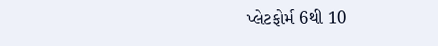પ્લેટફોર્મ 6થી 10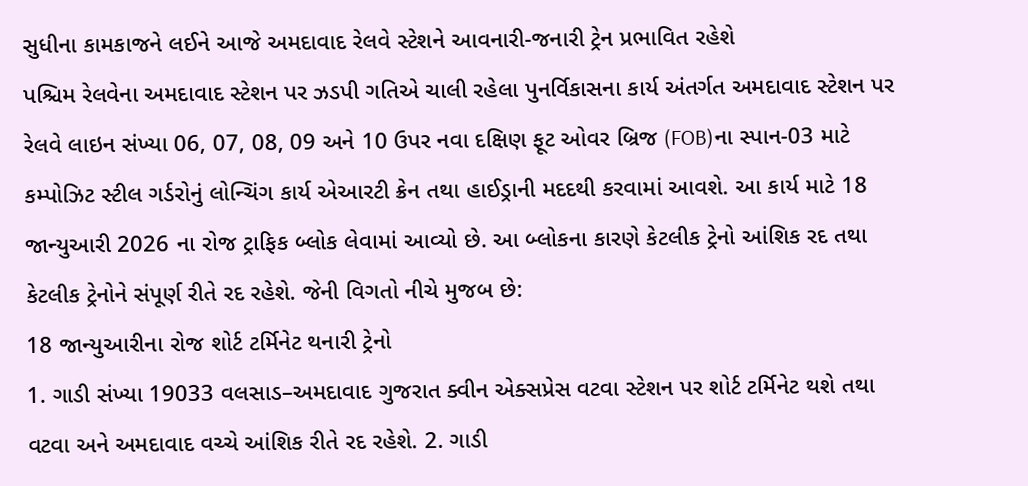સુધીના કામકાજને લઈને આજે અમદાવાદ રેલવે સ્ટેશને આવનારી-જનારી ટ્રેન પ્રભાવિત રહેશે
પશ્ચિમ રેલવેના અમદાવાદ સ્ટેશન પર ઝડપી ગતિએ ચાલી રહેલા પુનર્વિકાસના કાર્ય અંતર્ગત અમદાવાદ સ્ટેશન પર રેલવે લાઇન સંખ્યા 06, 07, 08, 09 અને 10 ઉપર નવા દક્ષિણ ફૂટ ઓવર બ્રિજ (FOB)ના સ્પાન-03 માટે કમ્પોઝિટ સ્ટીલ ગર્ડરોનું લોન્ચિંગ કાર્ય એઆરટી ક્રેન તથા હાઈડ્રાની મદદથી કરવામાં આવશે. આ કાર્ય માટે 18 જાન્યુઆરી 2026 ના રોજ ટ્રાફિક બ્લોક લેવામાં આવ્યો છે. આ બ્લોકના કારણે કેટલીક ટ્રેનો આંશિક રદ તથા કેટલીક ટ્રેનોને સંપૂર્ણ રીતે રદ રહેશે. જેની વિગતો નીચે મુજબ છે:
18 જાન્યુઆરીના રોજ શોર્ટ ટર્મિનેટ થનારી ટ્રેનો
1. ગાડી સંખ્યા 19033 વલસાડ–અમદાવાદ ગુજરાત ક્વીન એક્સપ્રેસ વટવા સ્ટેશન પર શોર્ટ ટર્મિનેટ થશે તથા વટવા અને અમદાવાદ વચ્ચે આંશિક રીતે રદ રહેશે. 2. ગાડી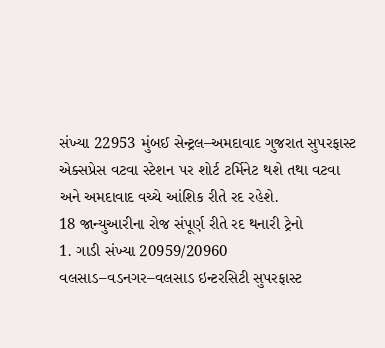સંખ્યા 22953 મુંબઈ સેન્ટ્રલ–અમદાવાદ ગુજરાત સુપરફાસ્ટ એક્સપ્રેસ વટવા સ્ટેશન પર શોર્ટ ટર્મિનેટ થશે તથા વટવા અને અમદાવાદ વચ્ચે આંશિક રીતે રદ રહેશે.
18 જાન્યુઆરીના રોજ સંપૂર્ણ રીતે રદ થનારી ટ્રેનો
1. ગાડી સંખ્યા 20959/20960 વલસાડ–વડનગર–વલસાડ ઇન્ટરસિટી સુપરફાસ્ટ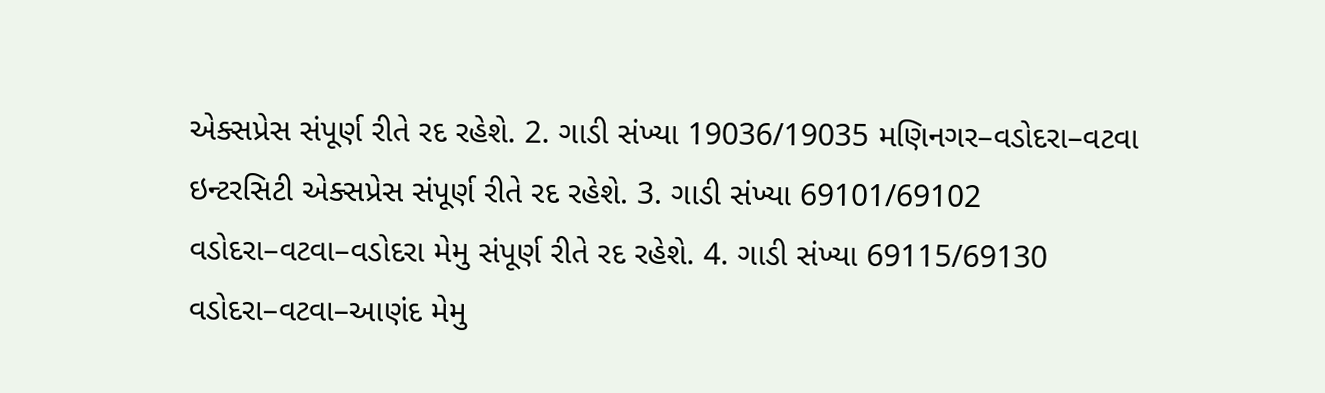એક્સપ્રેસ સંપૂર્ણ રીતે રદ રહેશે. 2. ગાડી સંખ્યા 19036/19035 મણિનગર–વડોદરા–વટવા ઇન્ટરસિટી એક્સપ્રેસ સંપૂર્ણ રીતે રદ રહેશે. 3. ગાડી સંખ્યા 69101/69102 વડોદરા–વટવા–વડોદરા મેમુ સંપૂર્ણ રીતે રદ રહેશે. 4. ગાડી સંખ્યા 69115/69130 વડોદરા–વટવા–આણંદ મેમુ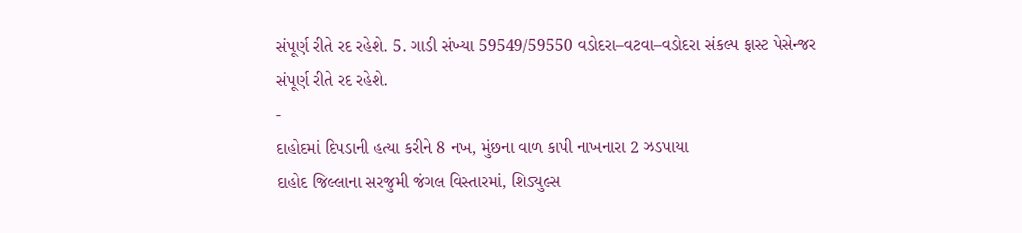સંપૂર્ણ રીતે રદ રહેશે. 5. ગાડી સંખ્યા 59549/59550 વડોદરા–વટવા–વડોદરા સંકલ્પ ફાસ્ટ પેસેન્જર સંપૂર્ણ રીતે રદ રહેશે.
-
દાહોદમાં દિપડાની હત્યા કરીને 8 નખ, મુંછના વાળ કાપી નાખનારા 2 ઝડપાયા
દાહોદ જિલ્લાના સરજુમી જંગલ વિસ્તારમાં, શિડ્યુલ્સ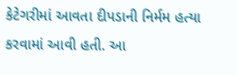કેટેગરીમાં આવતા દીપડાની નિર્મમ હત્યા કરવામાં આવી હતી. આ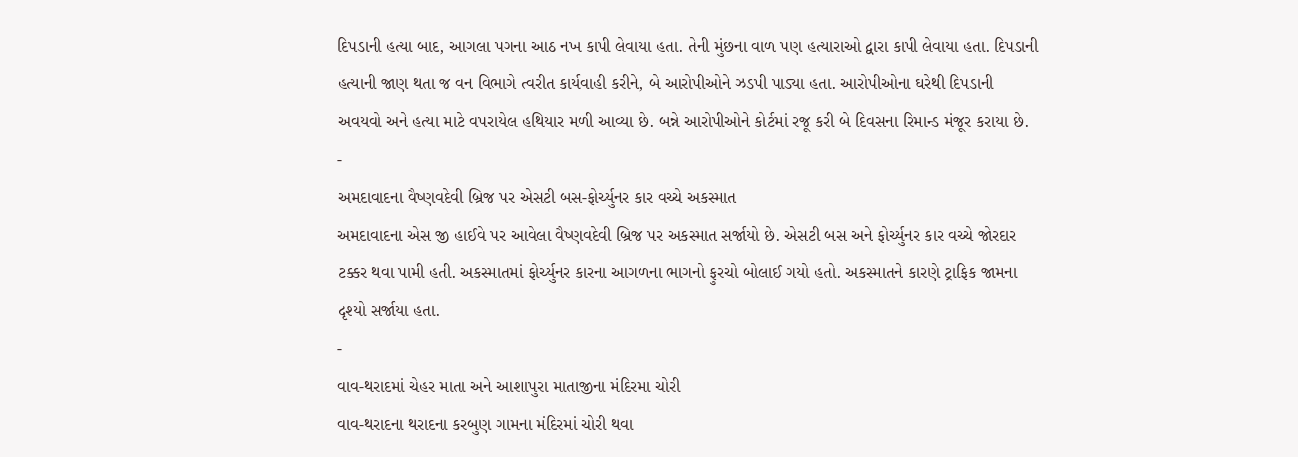દિપડાની હત્યા બાદ, આગલા પગના આઠ નખ કાપી લેવાયા હતા. તેની મુંછના વાળ પણ હત્યારાઓ દ્વારા કાપી લેવાયા હતા. દિપડાની હત્યાની જાણ થતા જ વન વિભાગે ત્વરીત કાર્યવાહી કરીને, બે આરોપીઓને ઝડપી પાડ્યા હતા. આરોપીઓના ઘરેથી દિપડાની અવયવો અને હત્યા માટે વપરાયેલ હથિયાર મળી આવ્યા છે. બન્ને આરોપીઓને કોર્ટમાં રજૂ કરી બે દિવસના રિમાન્ડ મંજૂર કરાયા છે.
-
અમદાવાદના વૈષ્ણવદેવી બ્રિજ પર એસટી બસ-ફોર્ચ્યુનર કાર વચ્ચે અકસ્માત
અમદાવાદના એસ જી હાઈવે પર આવેલા વૈષ્ણવદેવી બ્રિજ પર અકસ્માત સર્જાયો છે. એસટી બસ અને ફોર્ચ્યુનર કાર વચ્ચે જોરદાર ટક્કર થવા પામી હતી. અકસ્માતમાં ફોર્ચ્યુનર કારના આગળના ભાગનો ફુરચો બોલાઈ ગયો હતો. અકસ્માતને કારણે ટ્રાફિક જામના દૃશ્યો સર્જાયા હતા.
-
વાવ-થરાદમાં ચેહર માતા અને આશાપુરા માતાજીના મંદિરમા ચોરી
વાવ-થરાદના થરાદના કરબુણ ગામના મંદિરમાં ચોરી થવા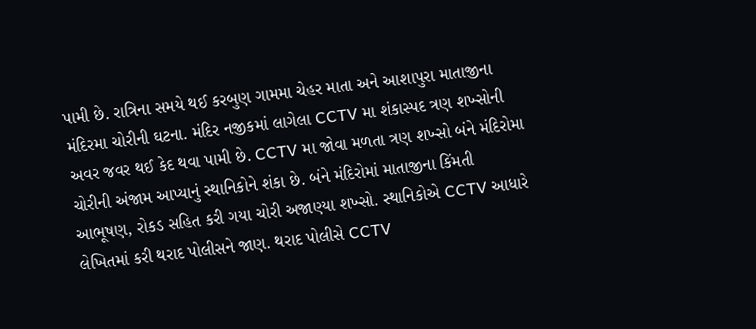પામી છે. રાત્રિના સમયે થઈ કરબુણ ગામમા ચેહર માતા અને આશાપુરા માતાજીના મંદિરમા ચોરીની ઘટના. મંદિર નજીકમાં લાગેલા CCTV મા શંકાસ્પદ ત્રણ શખ્સોની અવર જવર થઈ કેદ થવા પામી છે. CCTV મા જોવા મળતા ત્રણ શખ્સો બંને મંદિરોમા ચોરીની અંજામ આપ્યાનું સ્થાનિકોને શંકા છે. બંને મંદિરોમાં માતાજીના કિંમતી આભૂષણ, રોકડ સહિત કરી ગયા ચોરી અજાણ્યા શખ્સો. સ્થાનિકોએ CCTV આધારે લેખિતમાં કરી થરાદ પોલીસને જાણ. થરાદ પોલીસે CCTV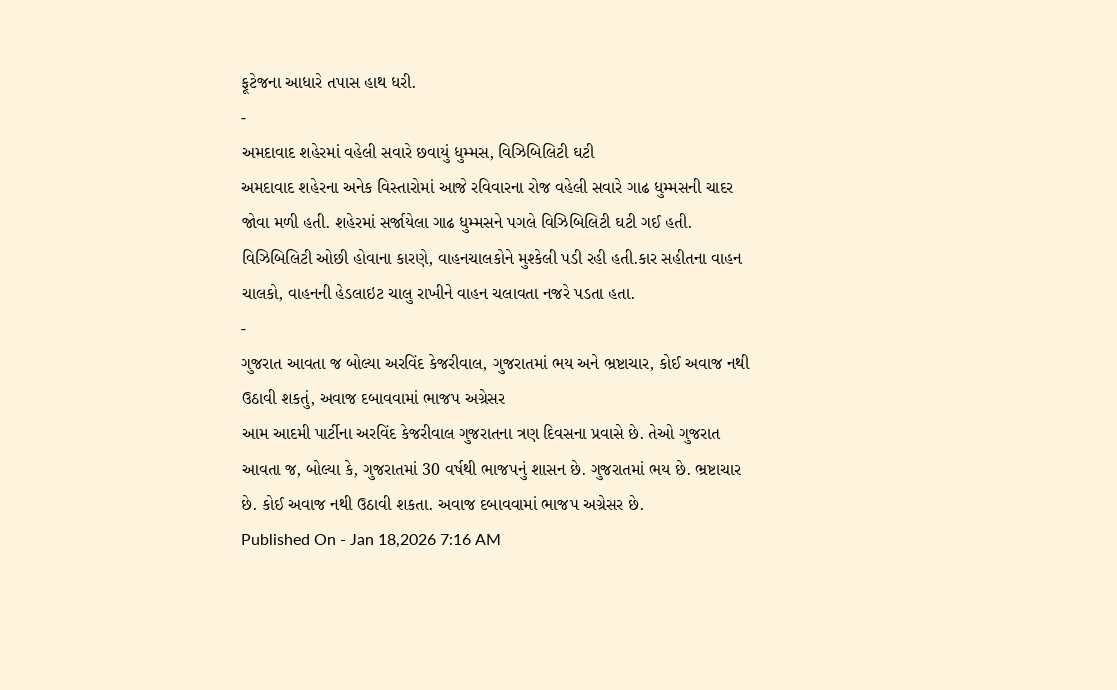ફૂટેજના આધારે તપાસ હાથ ધરી.
-
અમદાવાદ શહેરમાં વહેલી સવારે છવાયું ધુમ્મસ, વિઝિબિલિટી ઘટી
અમદાવાદ શહેરના અનેક વિસ્તારોમાં આજે રવિવારના રોજ વહેલી સવારે ગાઢ ધુમ્મસની ચાદર જોવા મળી હતી. શહેરમાં સર્જાયેલા ગાઢ ધુમ્મસને પગલે વિઝિબિલિટી ઘટી ગઈ હતી. વિઝિબિલિટી ઓછી હોવાના કારણે, વાહનચાલકોને મુશ્કેલી પડી રહી હતી.કાર સહીતના વાહન ચાલકો, વાહનની હેડલાઇટ ચાલુ રાખીને વાહન ચલાવતા નજરે પડતા હતા.
-
ગુજરાત આવતા જ બોલ્યા અરવિંદ કેજરીવાલ, ગુજરાતમાં ભય અને ભ્રષ્ટાચાર, કોઈ અવાજ નથી ઉઠાવી શકતું, અવાજ દબાવવામાં ભાજપ અગ્રેસર
આમ આદમી પાર્ટીના અરવિંદ કેજરીવાલ ગુજરાતના ત્રણ દિવસના પ્રવાસે છે. તેઓ ગુજરાત આવતા જ, બોલ્યા કે, ગુજરાતમાં 30 વર્ષથી ભાજપનું શાસન છે. ગુજરાતમાં ભય છે. ભ્રષ્ટાચાર છે. કોઈ અવાજ નથી ઉઠાવી શકતા. અવાજ દબાવવામાં ભાજપ અગ્રેસર છે.
Published On - Jan 18,2026 7:16 AM